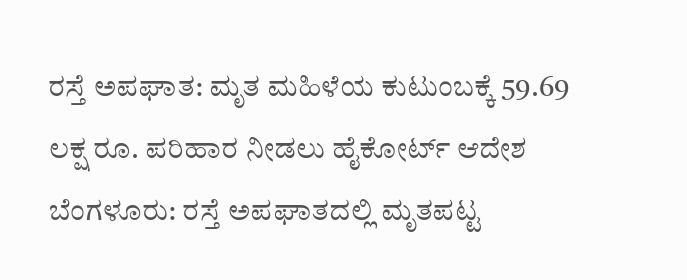ರಸ್ತೆ ಅಪಘಾತ: ಮೃತ ಮಹಿಳೆಯ ಕುಟುಂಬಕ್ಕೆ 59.69 ಲಕ್ಷ ರೂ. ಪರಿಹಾರ ನೀಡಲು ಹೈಕೋರ್ಟ್ ಆದೇಶ
ಬೆಂಗಳೂರು: ರಸ್ತೆ ಅಪಘಾತದಲ್ಲಿ ಮೃತಪಟ್ಟ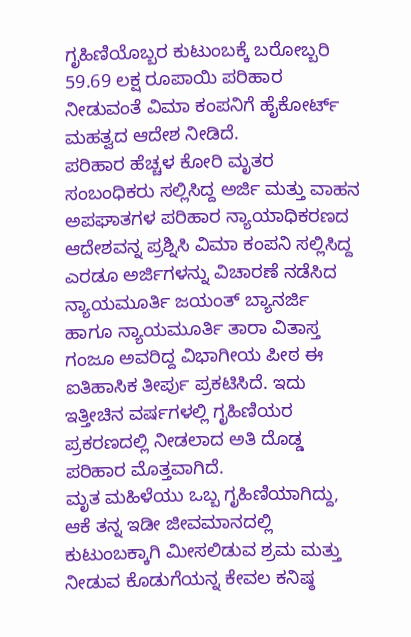ಗೃಹಿಣಿಯೊಬ್ಬರ ಕುಟುಂಬಕ್ಕೆ ಬರೋಬ್ಬರಿ 59.69 ಲಕ್ಷ ರೂಪಾಯಿ ಪರಿಹಾರ ನೀಡುವಂತೆ ವಿಮಾ ಕಂಪನಿಗೆ ಹೈಕೋರ್ಟ್ ಮಹತ್ವದ ಆದೇಶ ನೀಡಿದೆ.
ಪರಿಹಾರ ಹೆಚ್ಚಳ ಕೋರಿ ಮೃತರ ಸಂಬಂಧಿಕರು ಸಲ್ಲಿಸಿದ್ದ ಅರ್ಜಿ ಮತ್ತು ವಾಹನ ಅಪಘಾತಗಳ ಪರಿಹಾರ ನ್ಯಾಯಾಧಿಕರಣದ ಆದೇಶವನ್ನ ಪ್ರಶ್ನಿಸಿ ವಿಮಾ ಕಂಪನಿ ಸಲ್ಲಿಸಿದ್ದ ಎರಡೂ ಅರ್ಜಿಗಳನ್ನು ವಿಚಾರಣೆ ನಡೆಸಿದ ನ್ಯಾಯಮೂರ್ತಿ ಜಯಂತ್ ಬ್ಯಾನರ್ಜಿ ಹಾಗೂ ನ್ಯಾಯಮೂರ್ತಿ ತಾರಾ ವಿತಾಸ್ತ ಗಂಜೂ ಅವರಿದ್ದ ವಿಭಾಗೀಯ ಪೀಠ ಈ ಐತಿಹಾಸಿಕ ತೀರ್ಪು ಪ್ರಕಟಿಸಿದೆ. ಇದು ಇತ್ತೀಚಿನ ವರ್ಷಗಳಲ್ಲಿ ಗೃಹಿಣಿಯರ ಪ್ರಕರಣದಲ್ಲಿ ನೀಡಲಾದ ಅತಿ ದೊಡ್ಡ ಪರಿಹಾರ ಮೊತ್ತವಾಗಿದೆ.
ಮೃತ ಮಹಿಳೆಯು ಒಬ್ಬ ಗೃಹಿಣಿಯಾಗಿದ್ದು, ಆಕೆ ತನ್ನ ಇಡೀ ಜೀವಮಾನದಲ್ಲಿ ಕುಟುಂಬಕ್ಕಾಗಿ ಮೀಸಲಿಡುವ ಶ್ರಮ ಮತ್ತು ನೀಡುವ ಕೊಡುಗೆಯನ್ನ ಕೇವಲ ಕನಿಷ್ಠ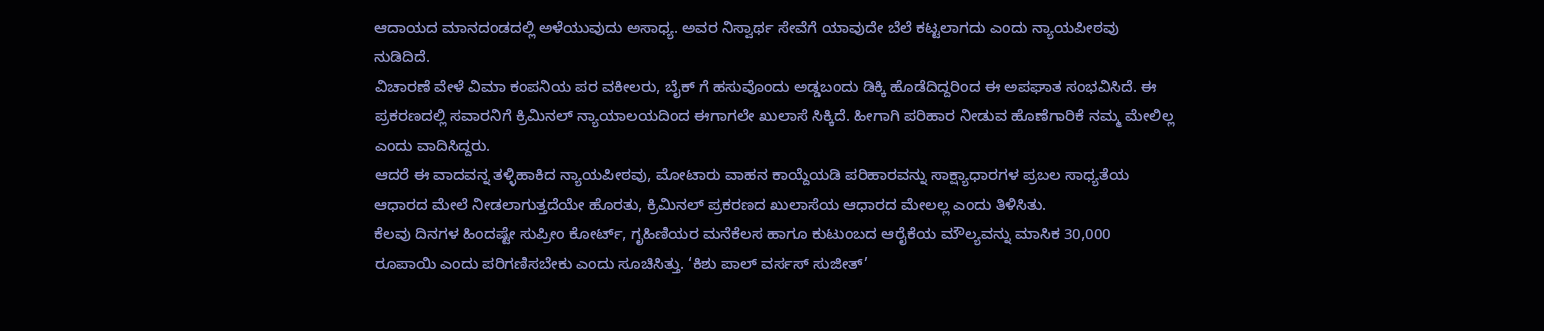ಆದಾಯದ ಮಾನದಂಡದಲ್ಲಿ ಅಳೆಯುವುದು ಅಸಾಧ್ಯ. ಅವರ ನಿಸ್ವಾರ್ಥ ಸೇವೆಗೆ ಯಾವುದೇ ಬೆಲೆ ಕಟ್ಟಲಾಗದು ಎಂದು ನ್ಯಾಯಪೀಠವು ನುಡಿದಿದೆ.
ವಿಚಾರಣೆ ವೇಳೆ ವಿಮಾ ಕಂಪನಿಯ ಪರ ವಕೀಲರು, ಬೈಕ್ ಗೆ ಹಸುವೊಂದು ಅಡ್ಡಬಂದು ಡಿಕ್ಕಿ ಹೊಡೆದಿದ್ದರಿಂದ ಈ ಅಪಘಾತ ಸಂಭವಿಸಿದೆ. ಈ ಪ್ರಕರಣದಲ್ಲಿ ಸವಾರನಿಗೆ ಕ್ರಿಮಿನಲ್ ನ್ಯಾಯಾಲಯದಿಂದ ಈಗಾಗಲೇ ಖುಲಾಸೆ ಸಿಕ್ಕಿದೆ. ಹೀಗಾಗಿ ಪರಿಹಾರ ನೀಡುವ ಹೊಣೆಗಾರಿಕೆ ನಮ್ಮ ಮೇಲಿಲ್ಲ ಎಂದು ವಾದಿಸಿದ್ದರು.
ಆದರೆ ಈ ವಾದವನ್ನ ತಳ್ಳಿಹಾಕಿದ ನ್ಯಾಯಪೀಠವು, ಮೋಟಾರು ವಾಹನ ಕಾಯ್ದೆಯಡಿ ಪರಿಹಾರವನ್ನು ಸಾಕ್ಷ್ಯಾಧಾರಗಳ ಪ್ರಬಲ ಸಾಧ್ಯತೆಯ ಆಧಾರದ ಮೇಲೆ ನೀಡಲಾಗುತ್ತದೆಯೇ ಹೊರತು, ಕ್ರಿಮಿನಲ್ ಪ್ರಕರಣದ ಖುಲಾಸೆಯ ಆಧಾರದ ಮೇಲಲ್ಲ ಎಂದು ತಿಳಿಸಿತು.
ಕೆಲವು ದಿನಗಳ ಹಿಂದಷ್ಟೇ ಸುಪ್ರೀಂ ಕೋರ್ಟ್, ಗೃಹಿಣಿಯರ ಮನೆಕೆಲಸ ಹಾಗೂ ಕುಟುಂಬದ ಆರೈಕೆಯ ಮೌಲ್ಯವನ್ನು ಮಾಸಿಕ 30,000 ರೂಪಾಯಿ ಎಂದು ಪರಿಗಣಿಸಬೇಕು ಎಂದು ಸೂಚಿಸಿತ್ತು. ‘ಕಿಶು ಪಾಲ್ ವರ್ಸಸ್ ಸುಜೀತ್’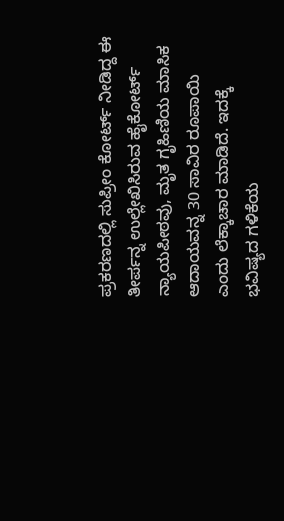ಪ್ರಕರಣದಲ್ಲಿ ಸುಪ್ರೀಂ ಕೋರ್ಟ್ ನೀಡಿದ್ದ ಈ ತೀರ್ಪನ್ನ ಉಲ್ಲೇಖಿಸಿರುವ ಹೈಕೋರ್ಟ್ ನ್ಯಾಯಪೀಠವು, ಮೃತ ಗೃಹಿಣಿಯ ಮಾಸಿಕ ಆದಾಯವನ್ನ 30 ಸಾವಿರ ರೂಪಾಯಿ ಎಂದು ಲೆಕ್ಕಾಚಾರ ಮಾಡಿದೆ. ಇದಕ್ಕೆ ಭವಿಷ್ಯದ ಗಳಿಕೆಯ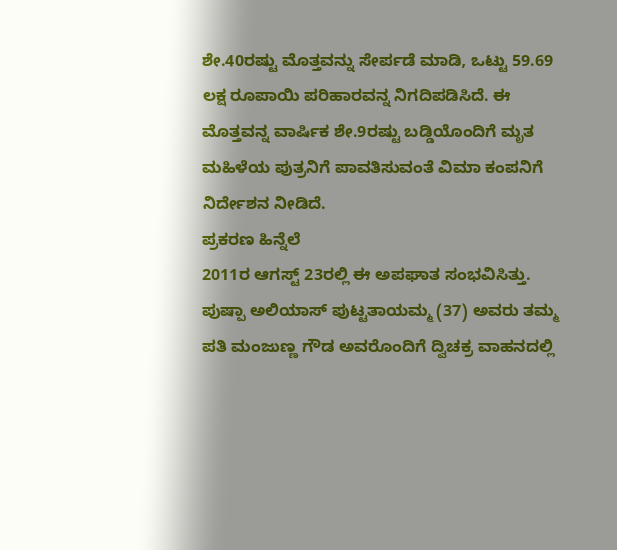ಶೇ.40ರಷ್ಟು ಮೊತ್ತವನ್ನು ಸೇರ್ಪಡೆ ಮಾಡಿ, ಒಟ್ಟು 59.69 ಲಕ್ಷ ರೂಪಾಯಿ ಪರಿಹಾರವನ್ನ ನಿಗದಿಪಡಿಸಿದೆ. ಈ ಮೊತ್ತವನ್ನ ವಾರ್ಷಿಕ ಶೇ.9ರಷ್ಟು ಬಡ್ಡಿಯೊಂದಿಗೆ ಮೃತ ಮಹಿಳೆಯ ಪುತ್ರನಿಗೆ ಪಾವತಿಸುವಂತೆ ವಿಮಾ ಕಂಪನಿಗೆ ನಿರ್ದೇಶನ ನೀಡಿದೆ.
ಪ್ರಕರಣ ಹಿನ್ನೆಲೆ
2011ರ ಆಗಸ್ಟ್ 23ರಲ್ಲಿ ಈ ಅಪಘಾತ ಸಂಭವಿಸಿತ್ತು. ಪುಷ್ಪಾ ಅಲಿಯಾಸ್ ಪುಟ್ಟತಾಯಮ್ಮ (37) ಅವರು ತಮ್ಮ ಪತಿ ಮಂಜುಣ್ಣ ಗೌಡ ಅವರೊಂದಿಗೆ ದ್ವಿಚಕ್ರ ವಾಹನದಲ್ಲಿ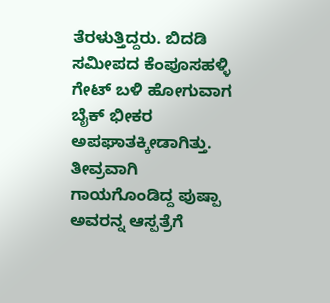ತೆರಳುತ್ತಿದ್ದರು. ಬಿದಡಿ ಸಮೀಪದ ಕೆಂಪೂಸಹಳ್ಳಿ ಗೇಟ್ ಬಳಿ ಹೋಗುವಾಗ ಬೈಕ್ ಭೀಕರ ಅಪಘಾತಕ್ಕೀಡಾಗಿತ್ತು. ತೀವ್ರವಾಗಿ ಗಾಯಗೊಂಡಿದ್ದ ಪುಷ್ಪಾ ಅವರನ್ನ ಆಸ್ಪತ್ರೆಗೆ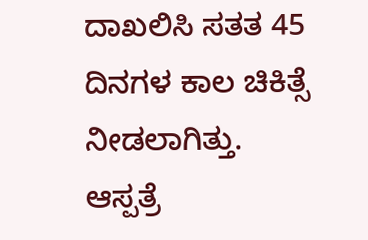ದಾಖಲಿಸಿ ಸತತ 45 ದಿನಗಳ ಕಾಲ ಚಿಕಿತ್ಸೆ ನೀಡಲಾಗಿತ್ತು. ಆಸ್ಪತ್ರೆ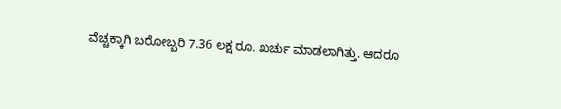ವೆಚ್ಚಕ್ಕಾಗಿ ಬರೋಬ್ಬರಿ 7.36 ಲಕ್ಷ ರೂ. ಖರ್ಚು ಮಾಡಲಾಗಿತ್ತು. ಆದರೂ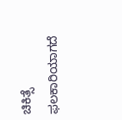ಚಿಕಿತ್ಸೆ ಫಲಕಾರಿಯಾಗದೆ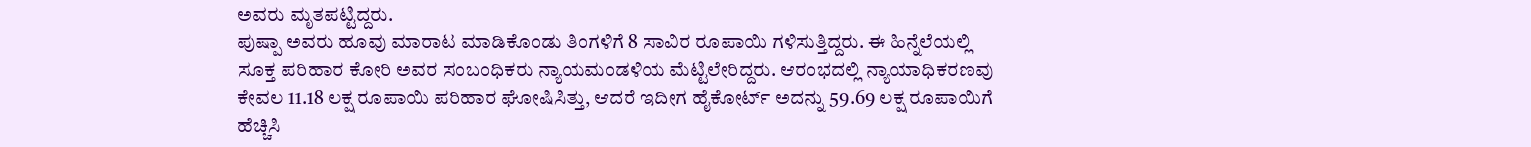ಅವರು ಮೃತಪಟ್ಟಿದ್ದರು.
ಪುಷ್ಪಾ ಅವರು ಹೂವು ಮಾರಾಟ ಮಾಡಿಕೊಂಡು ತಿಂಗಳಿಗೆ 8 ಸಾವಿರ ರೂಪಾಯಿ ಗಳಿಸುತ್ತಿದ್ದರು. ಈ ಹಿನ್ನೆಲೆಯಲ್ಲಿ ಸೂಕ್ತ ಪರಿಹಾರ ಕೋರಿ ಅವರ ಸಂಬಂಧಿಕರು ನ್ಯಾಯಮಂಡಳಿಯ ಮೆಟ್ಟಿಲೇರಿದ್ದರು. ಆರಂಭದಲ್ಲಿ ನ್ಯಾಯಾಧಿಕರಣವು ಕೇವಲ 11.18 ಲಕ್ಷ ರೂಪಾಯಿ ಪರಿಹಾರ ಘೋಷಿಸಿತ್ತು, ಆದರೆ ಇದೀಗ ಹೈಕೋರ್ಟ್ ಅದನ್ನು 59.69 ಲಕ್ಷ ರೂಪಾಯಿಗೆ ಹೆಚ್ಚಿಸಿ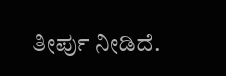ತೀರ್ಪು ನೀಡಿದೆ.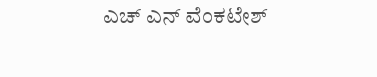ಎಚ್ ಎನ್ ವೆಂಕಟೇಶ್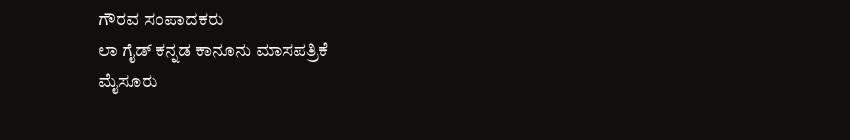ಗೌರವ ಸಂಪಾದಕರು
ಲಾ ಗೈಡ್ ಕನ್ನಡ ಕಾನೂನು ಮಾಸಪತ್ರಿಕೆ
ಮೈಸೂರು